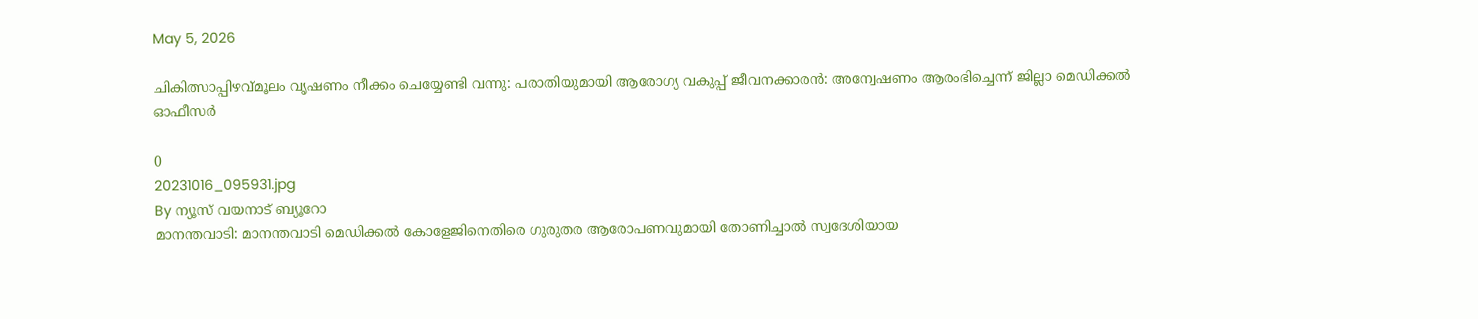May 5, 2026

ചികിത്സാപ്പിഴവ്മൂലം വൃഷണം നീക്കം ചെയ്യേണ്ടി വന്നു: പരാതിയുമായി ആരോഗ്യ വകുപ്പ് ജീവനക്കാരന്‍: അന്വേഷണം ആരംഭിച്ചെന്ന് ജില്ലാ മെഡിക്കൽ ഓഫീസർ

0
20231016_095931.jpg
By ന്യൂസ് വയനാട് ബ്യൂറോ
മാനന്തവാടി: മാനന്തവാടി മെഡിക്കൽ കോളേജിനെതിരെ ഗുരുതര ആരോപണവുമായി തോണിച്ചാൽ സ്വദേശിയായ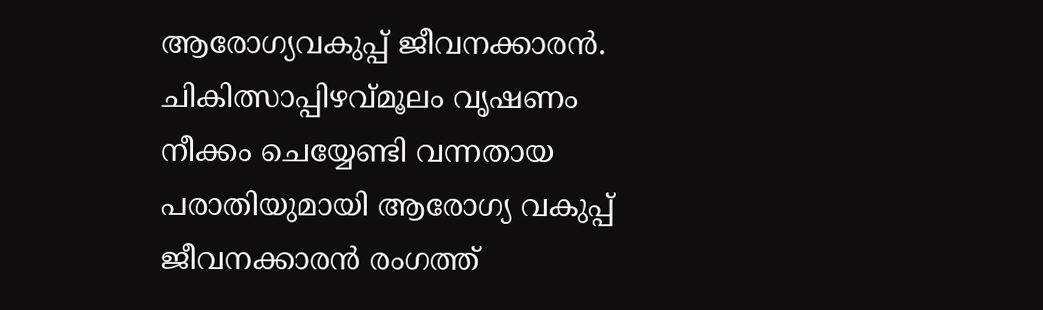ആരോഗ്യവകുപ്പ് ജീവനക്കാരൻ. ചികിത്സാപ്പിഴവ്മൂലം വൃഷണം നീക്കം ചെയ്യേണ്ടി വന്നതായ പരാതിയുമായി ആരോഗ്യ വകുപ്പ് ജീവനക്കാരന്‍ രംഗത്ത്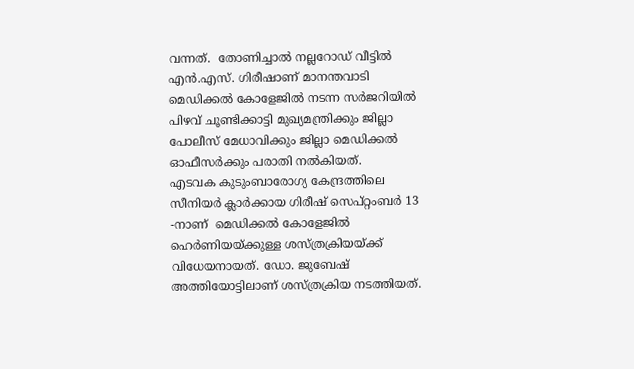വന്നത്.  തോണിച്ചാല്‍ നല്ലറോഡ് വീട്ടില്‍ എന്‍.എസ്. ഗിരീഷാണ് മാനന്തവാടി മെഡിക്കല്‍ കോളേജില്‍ നടന്ന സര്‍ജറിയില്‍ പിഴവ് ചൂണ്ടിക്കാട്ടി മുഖ്യമന്ത്രിക്കും ജില്ലാ പോലീസ് മേധാവിക്കും ജില്ലാ മെഡിക്കല്‍ ഓഫീസര്‍ക്കും പരാതി നല്‍കിയത്.
എടവക കുടുംബാരോഗ്യ കേന്ദ്രത്തിലെ സീനിയര്‍ ക്ലാര്‍ക്കായ ഗിരീഷ് സെപ്റ്റംബര്‍ 13 -നാണ്  മെഡിക്കല്‍ കോളേജില്‍ ഹെര്‍ണിയയ്ക്കുള്ള ശസ്ത്രക്രിയയ്ക്ക് വിധേയനായത്. ഡോ. ജുബേഷ് അത്തിയോട്ടിലാണ് ശസ്ത്രക്രിയ നടത്തിയത്.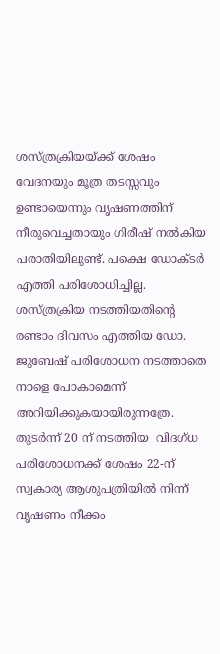ശസ്ത്രക്രിയയ്ക്ക് ശേഷം വേദനയും മൂത്ര തടസ്സവും ഉണ്ടായെന്നും വൃഷണത്തിന് നീരുവെച്ചതായും ഗിരീഷ് നല്‍കിയ പരാതിയിലുണ്ട്. പക്ഷെ ഡോക്ടര്‍ എത്തി പരിശോധിച്ചില്ല. ശസ്ത്രക്രിയ നടത്തിയതിന്റെ രണ്ടാം ദിവസം എത്തിയ ഡോ. ജുബേഷ് പരിശോധന നടത്താതെ നാളെ പോകാമെന്ന് അറിയിക്കുകയായിരുന്നത്രേ. തുടര്‍ന്ന് 20 ന് നടത്തിയ  വിദഗ്ധ പരിശോധനക്ക് ശേഷം 22-ന് സ്വകാര്യ ആശുപത്രിയില്‍ നിന്ന് വൃഷണം നീക്കം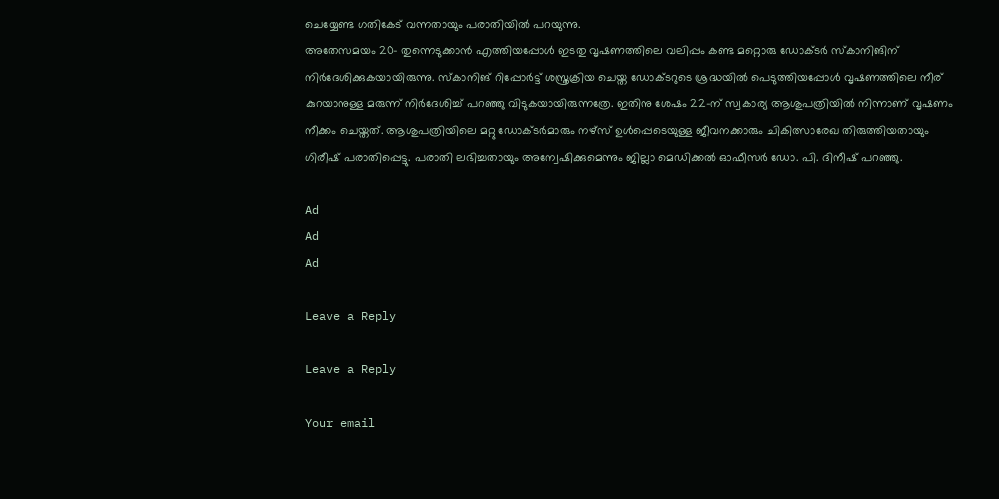ചെയ്യേണ്ട ഗതികേട് വന്നതായും പരാതിയില്‍ പറയുന്നു.
അതേസമയം 20- തുന്നെടുക്കാന്‍ എത്തിയപ്പോള്‍ ഇടതു വൃഷണത്തിലെ വലിപ്പം കണ്ട മറ്റൊരു ഡോക്ടര്‍ സ്‌കാനിങിന് നിര്‍ദേശിക്കുകയായിരുന്നു. സ്‌കാനിങ് റിപ്പോര്‍ട്ട് ശസ്ത്രക്രിയ ചെയ്ത ഡോക്ടറുടെ ശ്രദ്ധയില്‍ പെടുത്തിയപ്പോള്‍ വൃഷണത്തിലെ നീര് കുറയാനുള്ള മരുന്ന് നിര്‍ദേശിച്ച് പറഞ്ഞു വിടുകയായിരുന്നത്രേ. ഇതിനു ശേഷം 22-ന് സ്വകാര്യ ആശുപത്രിയില്‍ നിന്നാണ് വൃഷണം നീക്കം ചെയ്തത്. ആശുപത്രിയിലെ മറ്റു ഡോക്ടര്‍മാരും നഴ്‌സ് ഉള്‍പ്പെടെയുള്ള ജീവനക്കാരും ചികിത്സാരേഖ തിരുത്തിയതായും ഗിരീഷ് പരാതിപ്പെട്ടു. പരാതി ലഭിച്ചതായും അന്വേഷിക്കുമെന്നും ജില്ലാ മെഡിക്കല്‍ ഓഫീസര്‍ ഡോ. പി. ദിനീഷ് പറഞ്ഞു.

Ad
Ad
Ad

Leave a Reply

Leave a Reply

Your email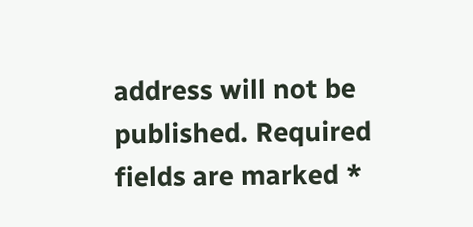address will not be published. Required fields are marked *